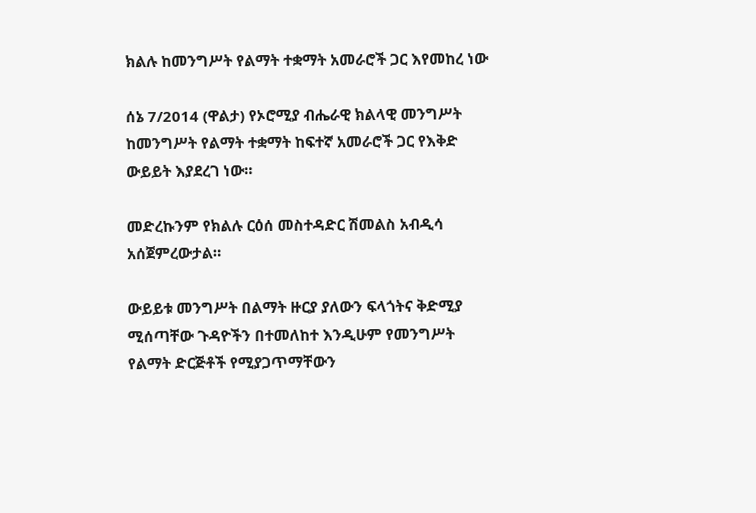ክልሉ ከመንግሥት የልማት ተቋማት አመራሮች ጋር እየመከረ ነው

ሰኔ 7/2014 (ዋልታ) የኦሮሚያ ብሔራዊ ክልላዊ መንግሥት ከመንግሥት የልማት ተቋማት ከፍተኛ አመራሮች ጋር የእቅድ ውይይት እያደረገ ነው።

መድረኩንም የክልሉ ርዕሰ መስተዳድር ሽመልስ አብዲሳ አሰጀምረውታል።

ውይይቱ መንግሥት በልማት ዙርያ ያለውን ፍላጎትና ቅድሚያ ሚሰጣቸው ጉዳዮችን በተመለከተ እንዲሁም የመንግሥት የልማት ድርጅቶች የሚያጋጥማቸውን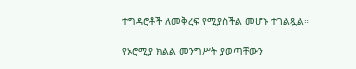ተግዳሮቶች ለመቅረፍ የሚያስችል መሆኑ ተገልጿል።

የኦሮሚያ ክልል መንግሥት ያወጣቸውን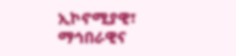ኢኮኖሚያዊ፣ ማኅበራዊና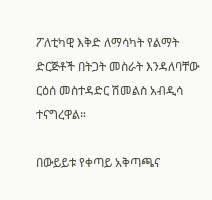ፖለቲካዊ እቅድ ለማሳካት የልማት ድርጅቶች በትጋት መስራት እንዳለባቸው ርዕሰ መስተዳድር ሽመልስ አብዲሳ ተናግረዋል።

በውይይቱ የቀጣይ አቅጣጫና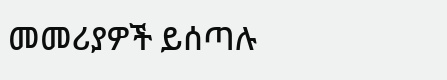መመሪያዎች ይሰጣሉ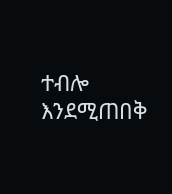ተብሎ እንደሚጠበቅ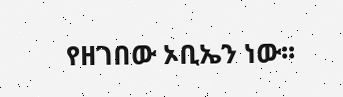የዘገበው ኦቢኤን ነው፡፡